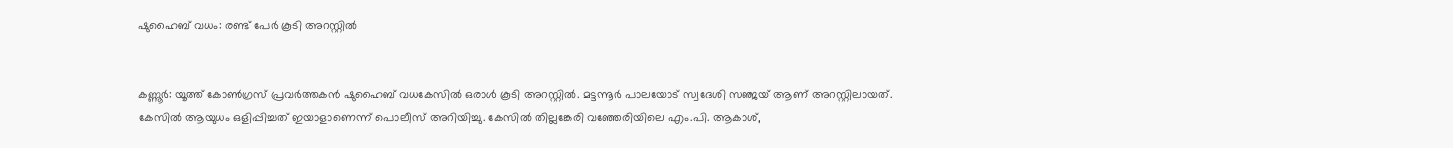ഷുഹൈബ് വധം: രണ്ട് പേര്‍ കൂടി അറസ്റ്റില്‍


കണ്ണൂര്‍: യൂത്ത് കോണ്‍ഗ്രസ് പ്രവര്‍ത്തകന്‍ ഷുഹൈബ് വധകേസില്‍ ഒരാള്‍ കൂടി അറസ്റ്റില്‍. മട്ടന്നൂര്‍ പാലയോട് സ്വദേശി സഞ്ജയ് ആണ് അറസ്റ്റിലായത്. കേസില്‍ ആയുധം ഒളിപ്പിച്ചത് ഇയാളാണെന്ന് പൊലീസ് അറിയിച്ചു. കേസില്‍ തില്ലങ്കേരി വഞ്ഞേരിയിലെ എം.പി. ആകാശ്,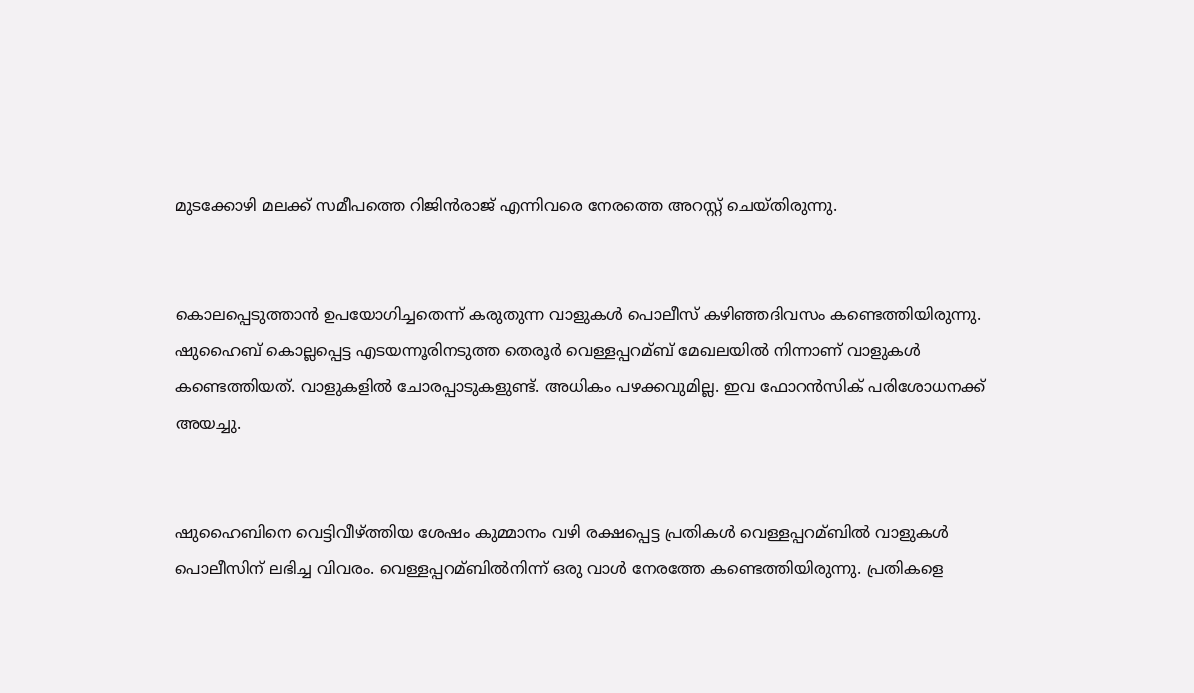മുടക്കോഴി മലക്ക് സമീപത്തെ റിജിന്‍രാജ് എന്നിവരെ നേരത്തെ അറസ്റ്റ് ചെയ്തിരുന്നു.


കൊലപ്പെടുത്താന്‍ ഉപയോഗിച്ചതെന്ന് കരുതുന്ന വാളുകള്‍ പൊലീസ് കഴിഞ്ഞദിവസം കണ്ടെത്തിയിരുന്നു. ഷുഹൈബ് കൊല്ലപ്പെട്ട എടയന്നൂരിനടുത്ത തെരൂര്‍ വെള്ളപ്പറമ്ബ് മേഖലയില്‍ നിന്നാണ് വാളുകള്‍ കണ്ടെത്തിയത്. വാളുകളില്‍ ചോരപ്പാടുകളുണ്ട്. അധികം പഴക്കവുമില്ല. ഇവ ഫോറന്‍സിക് പരിശോധനക്ക് അയച്ചു.


ഷുഹൈബിനെ വെട്ടിവീഴ്ത്തിയ ശേഷം കുമ്മാനം വഴി രക്ഷപ്പെട്ട പ്രതികള്‍ വെള്ളപ്പറമ്ബില്‍ വാളുകള്‍ പൊലീസിന് ലഭിച്ച വിവരം. വെള്ളപ്പറമ്ബില്‍നിന്ന് ഒരു വാള്‍ നേരത്തേ കണ്ടെത്തിയിരുന്നു. പ്രതികളെ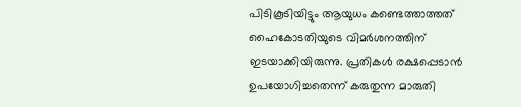പിടികൂടിയിട്ടും ആയുധം കണ്ടെത്താത്തത് ഹൈകോടതിയുടെ വിമര്‍ശനത്തിന് ഇടയാക്കിയിരുന്നു. പ്രതികള്‍ രക്ഷപ്പെടാന്‍ ഉപയോഗിച്ചതെന്ന് കരുതുന്ന മാരുതി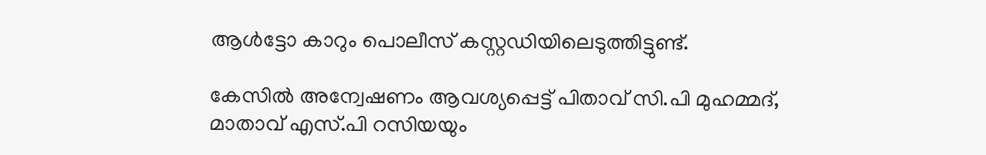ആള്‍ട്ടോ കാറും പൊലീസ് കസ്റ്റഡിയിലെടുത്തിട്ടുണ്ട്.

കേസില്‍ അന്വേഷണം ആവശ്യപ്പെട്ട് പിതാവ് സി.പി മുഹമ്മദ്, മാതാവ് എസ്.പി റസിയയും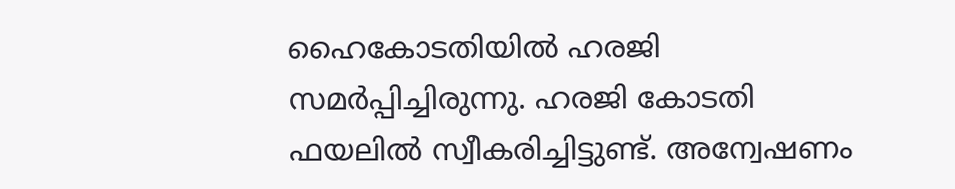ഹൈകോടതിയില്‍ ഹരജി സമര്‍പ്പിച്ചിരുന്നു. ഹരജി കോടതി ഫയലില്‍ സ്വീകരിച്ചിട്ടുണ്ട്. അന്വേഷണം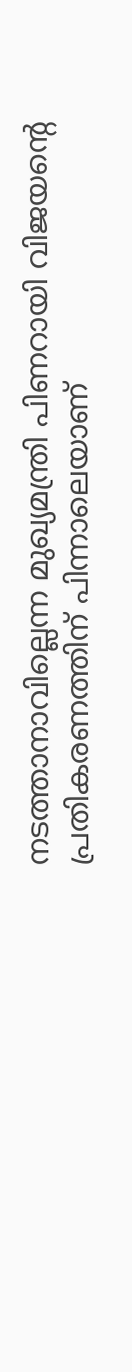നടത്താനാവില്ലെന്ന മുഖ്യമന്ത്രി പിണറായി വിജയന്‍റെ പ്രതികരണത്തിന് പിന്നാലെയാണ്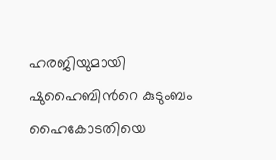ഹരജിയുമായി ഷുഹൈബിന്‍റെ കുടുംബം ഹൈകോടതിയെ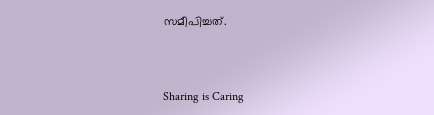സമീപിച്ചത്.



Sharing is Caring